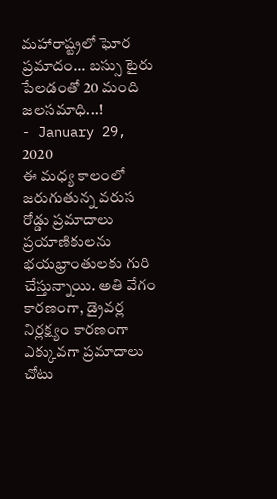మహారాష్ట్రలో ఘోర ప్రమాదం... బస్సు టైరు పేలడంతో 20 మంది జలసమాధి...!
- January 29, 2020
ఈ మధ్య కాలంలో జరుగుతున్న వరుస రోడ్డు ప్రమాదాలు ప్రయాణికులను భయభ్రాంతులకు గురి చేస్తున్నాయి. అతి వేగం కారణంగా, డ్రైవర్ల నిర్లక్ష్యం కారణంగా ఎక్కువగా ప్రమాదాలు చోటు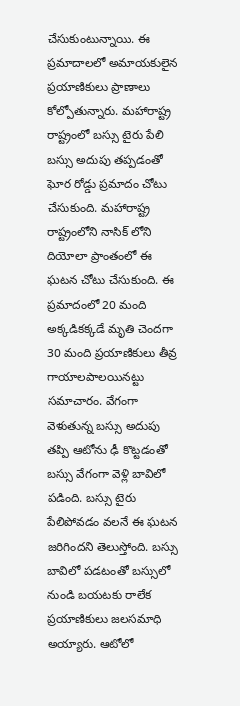చేసుకుంటున్నాయి. ఈ ప్రమాదాలలో అమాయకులైన ప్రయాణికులు ప్రాణాలు కోల్పోతున్నారు. మహారాష్ట్ర రాష్ట్రంలో బస్సు టైరు పేలి బస్సు అదుపు తప్పడంతో ఘోర రోడ్డు ప్రమాదం చోటు చేసుకుంది. మహారాష్ట్ర రాష్ట్రంలోని నాసిక్ లోని దియోలా ప్రాంతంలో ఈ ఘటన చోటు చేసుకుంది. ఈ ప్రమాదంలో 20 మంది అక్కడికక్కడే మృతి చెందగా 30 మంది ప్రయాణికులు తీవ్ర గాయాలపాలయినట్టు సమాచారం. వేగంగా వెళుతున్న బస్సు అదుపు తప్పి ఆటోను ఢీ కొట్టడంతో బస్సు వేగంగా వెళ్లి బావిలో పడింది. బస్సు టైరు పేలిపోవడం వలనే ఈ ఘటన జరిగిందని తెలుస్తోంది. బస్సు బావిలో పడటంతో బస్సులో నుండి బయటకు రాలేక ప్రయాణికులు జలసమాధి అయ్యారు. ఆటోలో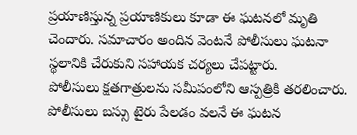ప్రయాణిస్తున్న ప్రయాణికులు కూడా ఈ ఘటనలో మృతి చెందారు. సమాచారం అందిన వెంటనే పోలీసులు ఘటనా స్థలానికి చేరుకుని సహాయక చర్యలు చేపట్టారు.
పోలీసులు క్షతగాత్రులను సమీపంలోని ఆస్పత్రికి తరలించారు. పోలీసులు బస్సు టైరు పేలడం వలనే ఈ ఘటన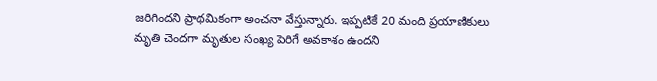జరిగిందని ప్రాథమికంగా అంచనా వేస్తున్నారు. ఇప్పటికే 20 మంది ప్రయాణికులు మృతి చెందగా మృతుల సంఖ్య పెరిగే అవకాశం ఉందని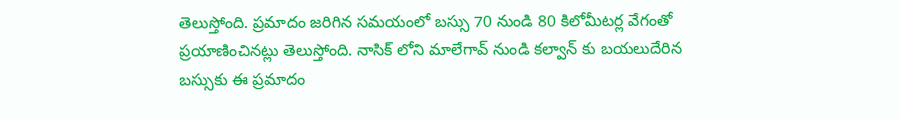తెలుస్తోంది. ప్రమాదం జరిగిన సమయంలో బస్సు 70 నుండి 80 కిలోమీటర్ల వేగంతో ప్రయాణించినట్లు తెలుస్తోంది. నాసిక్ లోని మాలేగావ్ నుండి కల్వాన్ కు బయలుదేరిన బస్సుకు ఈ ప్రమాదం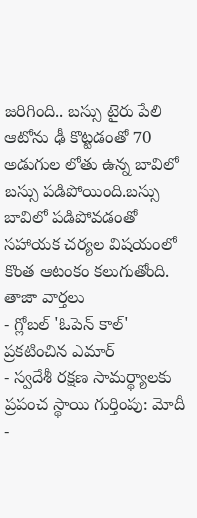జరిగింది.. బస్సు టైరు పేలి ఆటోను ఢీ కొట్టడంతో 70 అడుగుల లోతు ఉన్న బావిలో బస్సు పడిపోయింది.బస్సు బావిలో పడిపోవడంతో సహాయక చర్యల విషయంలో కొంత ఆటంకం కలుగుతోంది.
తాజా వార్తలు
- గ్లోబల్ 'ఓపెన్ కాల్' ప్రకటించిన ఎమార్
- స్వదేశీ రక్షణ సామర్థ్యాలకు ప్రపంచ స్థాయి గుర్తింపు: మోదీ
-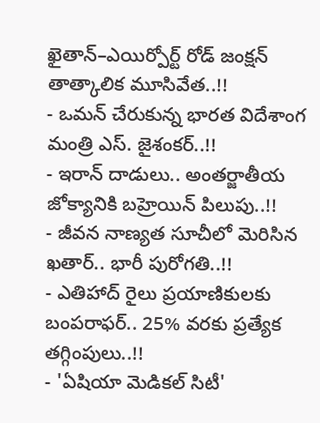ఖైతాన్–ఎయిర్పోర్ట్ రోడ్ జంక్షన్ తాత్కాలిక మూసివేత..!!
- ఒమన్ చేరుకున్న భారత విదేశాంగ మంత్రి ఎస్. జైశంకర్..!!
- ఇరాన్ దాడులు.. అంతర్జాతీయ జోక్యానికి బహ్రెయిన్ పిలుపు..!!
- జీవన నాణ్యత సూచీలో మెరిసిన ఖతార్.. భారీ పురోగతి..!!
- ఎతిహాద్ రైలు ప్రయాణికులకు బంపరాఫర్.. 25% వరకు ప్రత్యేక తగ్గింపులు..!!
- 'ఏషియా మెడికల్ సిటీ'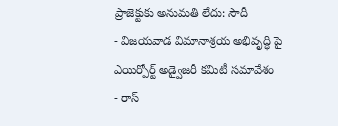ప్రాజెక్టుకు అనుమతి లేదు: సౌదీ
- విజయవాడ విమానాశ్రయ అభివృద్ధి పై ఎయిర్పోర్ట్ అడ్వైజరీ కమిటీ సమావేశం
- రాస్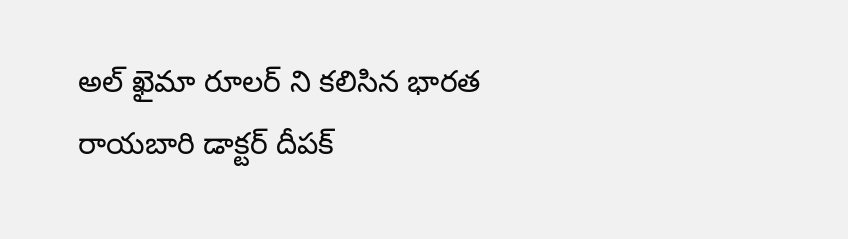అల్ ఖైమా రూలర్ ని కలిసిన భారత రాయబారి డాక్టర్ దీపక్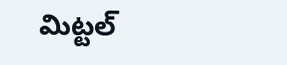మిట్టల్